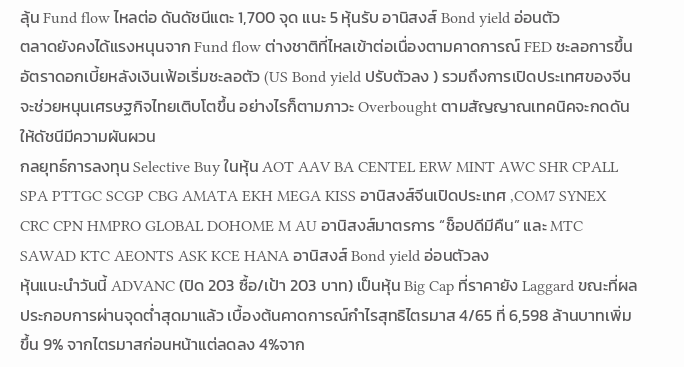ลุ้น Fund flow ไหลต่อ ดันดัชนีแตะ 1,700 จุด แนะ 5 หุ้นรับ อานิสงส์ Bond yield อ่อนตัว
ตลาดยังคงได้แรงหนุนจาก Fund flow ต่างชาติที่ไหลเข้าต่อเนื่องตามคาดการณ์ FED ชะลอการขึ้นอัตราดอกเบี้ยหลังเงินเฟ้อเริ่มชะลอตัว (US Bond yield ปรับตัวลง ) รวมถึงการเปิดประเทศของจีนจะช่วยหนุนเศรษฐกิจไทยเติบโตขึ้น อย่างไรก็ตามภาวะ Overbought ตามสัญญาณเทคนิคจะกดดันให้ดัชนีมีความผันผวน
กลยุทธ์การลงทุน Selective Buy ในหุ้น AOT AAV BA CENTEL ERW MINT AWC SHR CPALL SPA PTTGC SCGP CBG AMATA EKH MEGA KISS อานิสงส์จีนเปิดประเทศ ,COM7 SYNEX CRC CPN HMPRO GLOBAL DOHOME M AU อานิสงส์มาตรการ “ช็อปดีมีคืน” และ MTC SAWAD KTC AEONTS ASK KCE HANA อานิสงส์ Bond yield อ่อนตัวลง
หุ้นแนะนำวันนี้ ADVANC (ปิด 203 ซื้อ/เป้า 203 บาท) เป็นหุ้น Big Cap ที่ราคายัง Laggard ขณะที่ผลประกอบการผ่านจุดต่ำสุดมาแล้ว เบื้องต้นคาดการณ์กำไรสุทธิไตรมาส 4/65 ที่ 6,598 ล้านบาทเพิ่มขึ้น 9% จากไตรมาสก่อนหน้าแต่ลดลง 4%จาก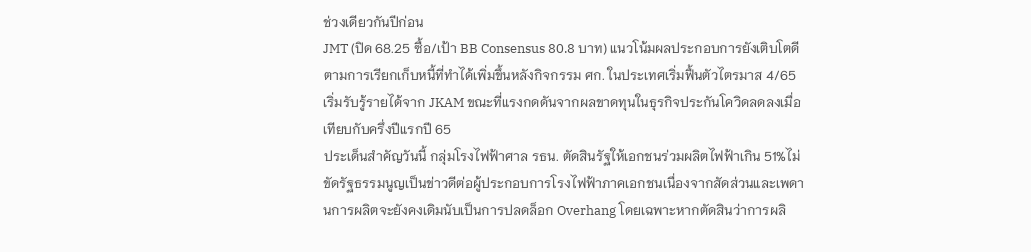ช่วงเดียวกันปีก่อน
JMT (ปิด 68.25 ซื้อ/เป้า BB Consensus 80.8 บาท) แนวโน้มผลประกอบการยังเติบโตดีตามการเรียกเก็บหนี้ที่ทำได้เพิ่มขึ้นหลังกิจกรรม ศก. ในประเทศเริ่มฟื้นตัวไตรมาส 4/65 เริ่มรับรู้รายได้จาก JKAM ขณะที่แรงกดดันจากผลขาดทุนในธุรกิจประกันโควิดลดลงเมื่อเทียบกับครึ่งปีแรกปี 65
ประเด็นสำคัญวันนี้ กลุ่มโรงไฟฟ้าศาล รธน. ตัดสินรัฐให้เอกชนร่วมผลิตไฟฟ้าเกิน 51%ไม่ขัดรัฐธรรมนูญเป็นข่าวดีต่อผู้ประกอบการโรงไฟฟ้าภาคเอกชนเนื่องจากสัดส่วนและเพดานการผลิตจะยังคงเดิมนับเป็นการปลดล็อก Overhang โดยเฉพาะหากตัดสินว่าการผลิ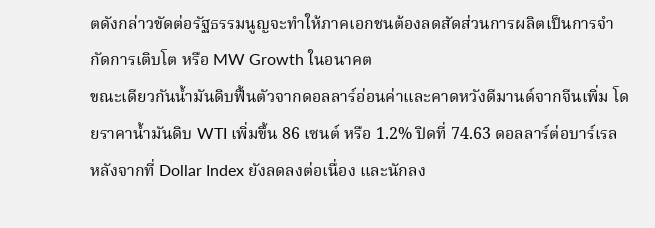ตดังกล่าวขัดต่อรัฐธรรมนูญจะทำให้ภาคเอกชนต้องลดสัดส่วนการผลิตเป็นการจำกัดการเติบโต หรือ MW Growth ในอนาคต
ขณะเดียวกันน้ำมันดิบฟื้นตัวจากดอลลาร์อ่อนค่าและคาดหวังดีมานด์จากจีนเพิ่ม โดยราคาน้ำมันดิบ WTI เพิ่มขึ้น 86 เซนต์ หรือ 1.2% ปิดที่ 74.63 ดอลลาร์ต่อบาร์เรล หลังจากที่ Dollar Index ยังลดลงต่อเนื่อง และนักลง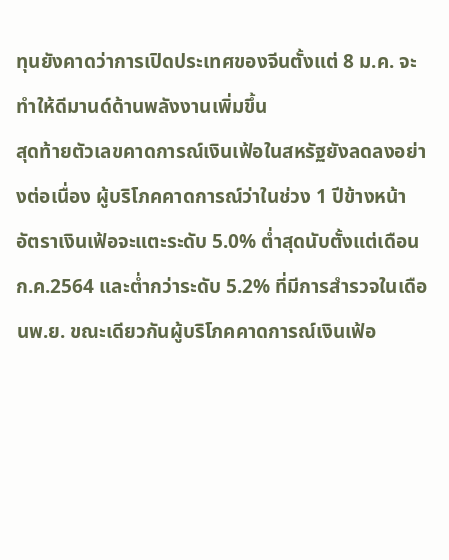ทุนยังคาดว่าการเปิดประเทศของจีนตั้งแต่ 8 ม.ค. จะทำให้ดีมานด์ด้านพลังงานเพิ่มขึ้น
สุดท้ายตัวเลขคาดการณ์เงินเฟ้อในสหรัฐยังลดลงอย่างต่อเนื่อง ผู้บริโภคคาดการณ์ว่าในช่วง 1 ปีข้างหน้า อัตราเงินเฟ้อจะแตะระดับ 5.0% ต่ำสุดนับตั้งแต่เดือนก.ค.2564 และต่ำกว่าระดับ 5.2% ที่มีการสำรวจในเดือนพ.ย. ขณะเดียวกันผู้บริโภคคาดการณ์เงินเฟ้อ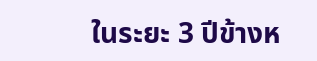ในระยะ 3 ปีข้างห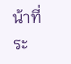น้าที่ระ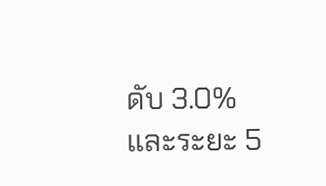ดับ 3.0% และระยะ 5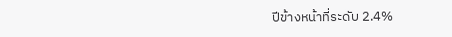ปีข้างหน้าที่ระดับ 2.4%